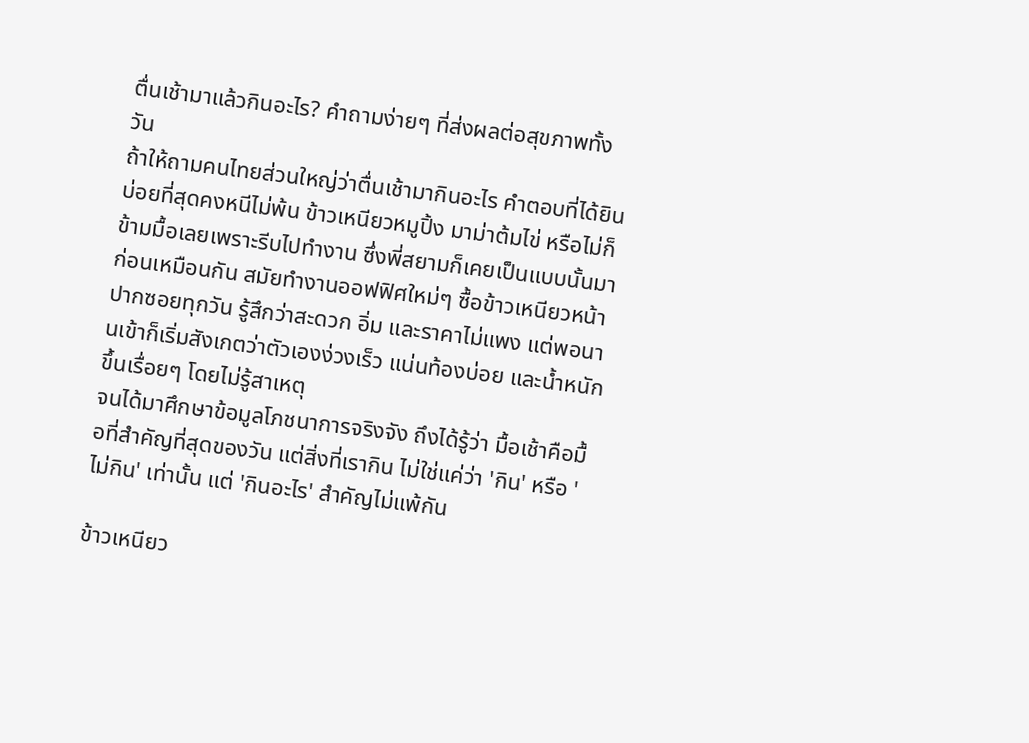ตื่นเช้ามาแล้วกินอะไร? คำถามง่ายๆ ที่ส่งผลต่อสุขภาพทั้งวัน
ถ้าให้ถามคนไทยส่วนใหญ่ว่าตื่นเช้ามากินอะไร คำตอบที่ได้ยินบ่อยที่สุดคงหนีไม่พ้น ข้าวเหนียวหมูปิ้ง มาม่าต้มไข่ หรือไม่ก็ข้ามมื้อเลยเพราะรีบไปทำงาน ซึ่งพี่สยามก็เคยเป็นแบบนั้นมาก่อนเหมือนกัน สมัยทำงานออฟฟิศใหม่ๆ ซื้อข้าวเหนียวหน้าปากซอยทุกวัน รู้สึกว่าสะดวก อิ่ม และราคาไม่แพง แต่พอนานเข้าก็เริ่มสังเกตว่าตัวเองง่วงเร็ว แน่นท้องบ่อย และน้ำหนักขึ้นเรื่อยๆ โดยไม่รู้สาเหตุ
จนได้มาศึกษาข้อมูลโภชนาการจริงจัง ถึงได้รู้ว่า มื้อเช้าคือมื้อที่สำคัญที่สุดของวัน แต่สิ่งที่เรากิน ไม่ใช่แค่ว่า 'กิน' หรือ 'ไม่กิน' เท่านั้น แต่ 'กินอะไร' สำคัญไม่แพ้กัน

ข้าวเหนียว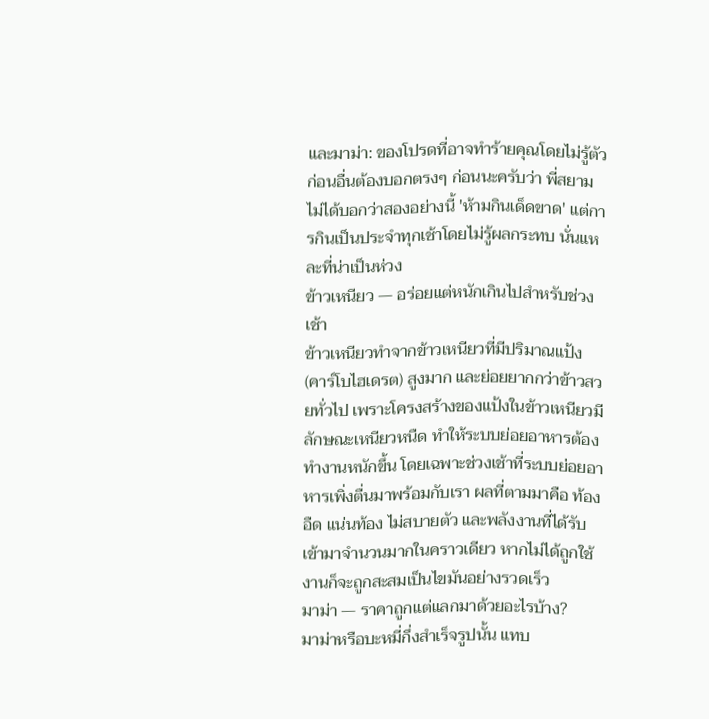และมาม่า: ของโปรดที่อาจทำร้ายคุณโดยไม่รู้ตัว
ก่อนอื่นต้องบอกตรงๆ ก่อนนะครับว่า พี่สยามไม่ได้บอกว่าสองอย่างนี้ 'ห้ามกินเด็ดขาด' แต่การกินเป็นประจำทุกเช้าโดยไม่รู้ผลกระทบ นั่นแหละที่น่าเป็นห่วง
ข้าวเหนียว — อร่อยแต่หนักเกินไปสำหรับช่วงเช้า
ข้าวเหนียวทำจากข้าวเหนียวที่มีปริมาณแป้ง (คาร์โบไฮเดรต) สูงมาก และย่อยยากกว่าข้าวสวยทั่วไป เพราะโครงสร้างของแป้งในข้าวเหนียวมีลักษณะเหนียวหนืด ทำให้ระบบย่อยอาหารต้องทำงานหนักขึ้น โดยเฉพาะช่วงเช้าที่ระบบย่อยอาหารเพิ่งตื่นมาพร้อมกับเรา ผลที่ตามมาคือ ท้องอืด แน่นท้อง ไม่สบายตัว และพลังงานที่ได้รับเข้ามาจำนวนมากในคราวเดียว หากไม่ได้ถูกใช้งานก็จะถูกสะสมเป็นไขมันอย่างรวดเร็ว
มาม่า — ราคาถูกแต่แลกมาด้วยอะไรบ้าง?
มาม่าหรือบะหมี่กึ่งสำเร็จรูปนั้น แทบ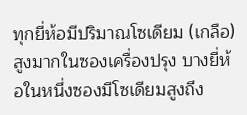ทุกยี่ห้อมีปริมาณโซเดียม (เกลือ) สูงมากในซองเครื่องปรุง บางยี่ห้อในหนึ่งซองมีโซเดียมสูงถึง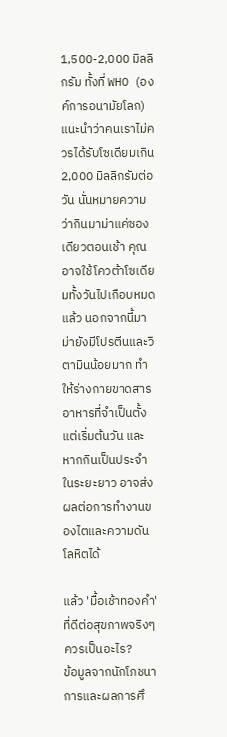1,500-2,000 มิลลิกรัม ทั้งที่ WHO (องค์การอนามัยโลก) แนะนำว่าคนเราไม่ควรได้รับโซเดียมเกิน 2,000 มิลลิกรัมต่อวัน นั่นหมายความว่ากินมาม่าแค่ซองเดียวตอนเช้า คุณอาจใช้โควต้าโซเดียมทั้งวันไปเกือบหมดแล้ว นอกจากนี้มาม่ายังมีโปรตีนและวิตามินน้อยมาก ทำให้ร่างกายขาดสารอาหารที่จำเป็นตั้งแต่เริ่มต้นวัน และหากกินเป็นประจำในระยะยาว อาจส่งผลต่อการทำงานของไตและความดันโลหิตได้

แล้ว 'มื้อเช้าทองคำ' ที่ดีต่อสุขภาพจริงๆ ควรเป็นอะไร?
ข้อมูลจากนักโภชนาการและผลการศึ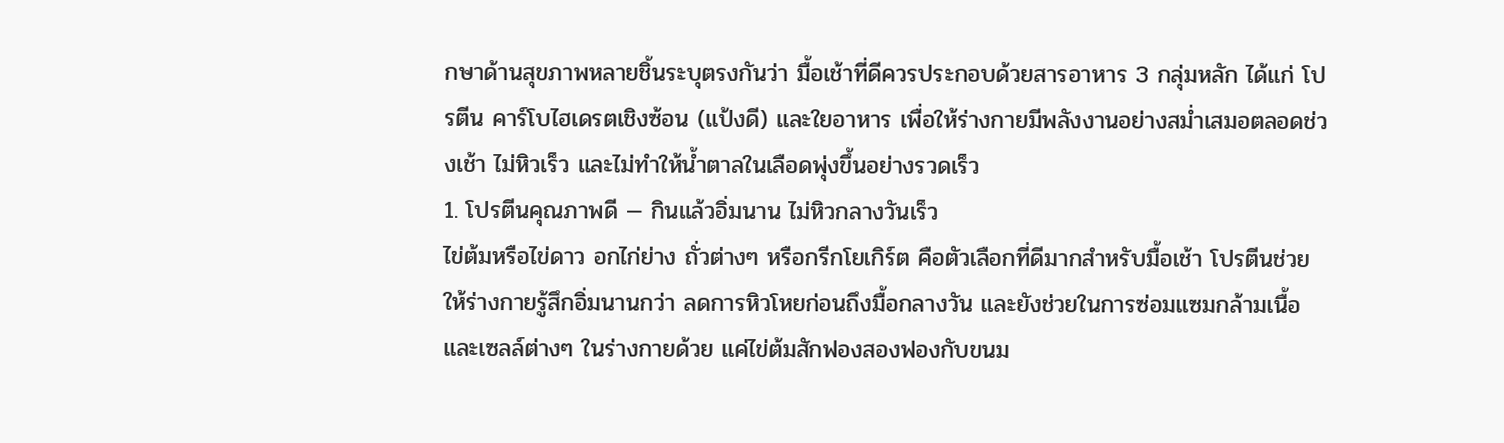กษาด้านสุขภาพหลายชิ้นระบุตรงกันว่า มื้อเช้าที่ดีควรประกอบด้วยสารอาหาร 3 กลุ่มหลัก ได้แก่ โปรตีน คาร์โบไฮเดรตเชิงซ้อน (แป้งดี) และใยอาหาร เพื่อให้ร่างกายมีพลังงานอย่างสม่ำเสมอตลอดช่วงเช้า ไม่หิวเร็ว และไม่ทำให้น้ำตาลในเลือดพุ่งขึ้นอย่างรวดเร็ว
1. โปรตีนคุณภาพดี — กินแล้วอิ่มนาน ไม่หิวกลางวันเร็ว
ไข่ต้มหรือไข่ดาว อกไก่ย่าง ถั่วต่างๆ หรือกรีกโยเกิร์ต คือตัวเลือกที่ดีมากสำหรับมื้อเช้า โปรตีนช่วยให้ร่างกายรู้สึกอิ่มนานกว่า ลดการหิวโหยก่อนถึงมื้อกลางวัน และยังช่วยในการซ่อมแซมกล้ามเนื้อและเซลล์ต่างๆ ในร่างกายด้วย แค่ไข่ต้มสักฟองสองฟองกับขนม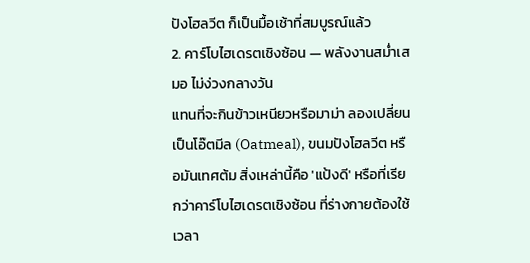ปังโฮลวีต ก็เป็นมื้อเช้าที่สมบูรณ์แล้ว
2. คาร์โบไฮเดรตเชิงซ้อน — พลังงานสม่ำเสมอ ไม่ง่วงกลางวัน
แทนที่จะกินข้าวเหนียวหรือมาม่า ลองเปลี่ยนเป็นโอ๊ตมีล (Oatmeal), ขนมปังโฮลวีต หรือมันเทศต้ม สิ่งเหล่านี้คือ 'แป้งดี' หรือที่เรียกว่าคาร์โบไฮเดรตเชิงซ้อน ที่ร่างกายต้องใช้เวลา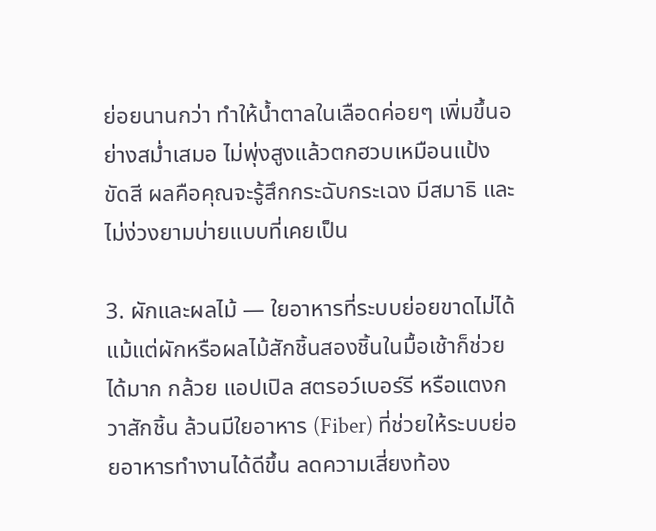ย่อยนานกว่า ทำให้น้ำตาลในเลือดค่อยๆ เพิ่มขึ้นอย่างสม่ำเสมอ ไม่พุ่งสูงแล้วตกฮวบเหมือนแป้งขัดสี ผลคือคุณจะรู้สึกกระฉับกระเฉง มีสมาธิ และไม่ง่วงยามบ่ายแบบที่เคยเป็น

3. ผักและผลไม้ — ใยอาหารที่ระบบย่อยขาดไม่ได้
แม้แต่ผักหรือผลไม้สักชิ้นสองชิ้นในมื้อเช้าก็ช่วยได้มาก กล้วย แอปเปิล สตรอว์เบอร์รี หรือแตงกวาสักชิ้น ล้วนมีใยอาหาร (Fiber) ที่ช่วยให้ระบบย่อยอาหารทำงานได้ดีขึ้น ลดความเสี่ยงท้อง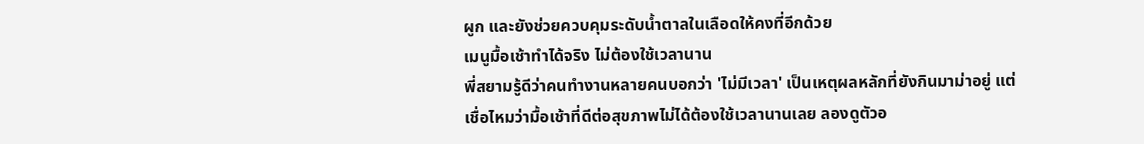ผูก และยังช่วยควบคุมระดับน้ำตาลในเลือดให้คงที่อีกด้วย
เมนูมื้อเช้าทำได้จริง ไม่ต้องใช้เวลานาน
พี่สยามรู้ดีว่าคนทำงานหลายคนบอกว่า 'ไม่มีเวลา' เป็นเหตุผลหลักที่ยังกินมาม่าอยู่ แต่เชื่อไหมว่ามื้อเช้าที่ดีต่อสุขภาพไม่ได้ต้องใช้เวลานานเลย ลองดูตัวอ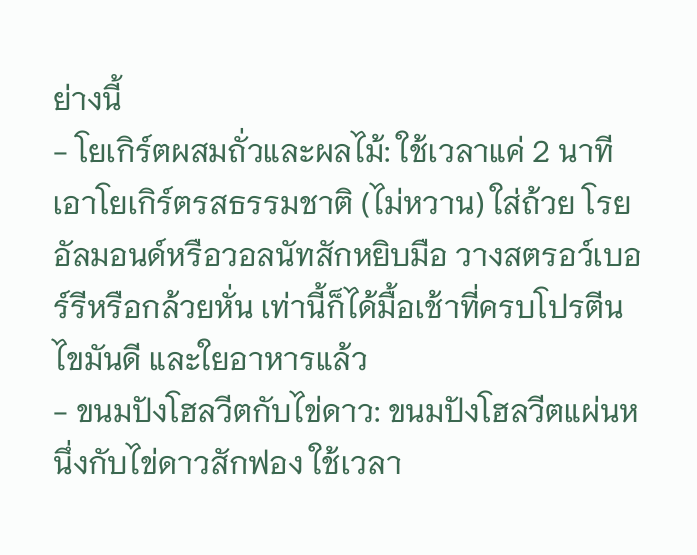ย่างนี้
- โยเกิร์ตผสมถั่วและผลไม้: ใช้เวลาแค่ 2 นาที เอาโยเกิร์ตรสธรรมชาติ (ไม่หวาน) ใส่ถ้วย โรยอัลมอนด์หรือวอลนัทสักหยิบมือ วางสตรอว์เบอร์รีหรือกล้วยหั่น เท่านี้ก็ได้มื้อเช้าที่ครบโปรตีน ไขมันดี และใยอาหารแล้ว
- ขนมปังโฮลวีตกับไข่ดาว: ขนมปังโฮลวีตแผ่นหนึ่งกับไข่ดาวสักฟอง ใช้เวลา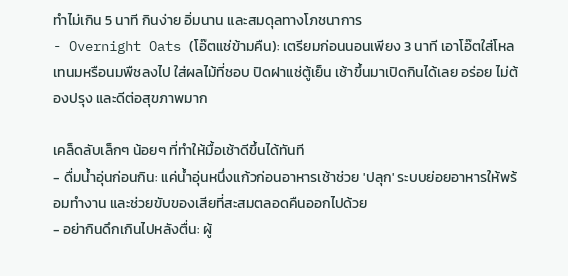ทำไม่เกิน 5 นาที กินง่าย อิ่มนาน และสมดุลทางโภชนาการ
- Overnight Oats (โอ๊ตแช่ข้ามคืน): เตรียมก่อนนอนเพียง 3 นาที เอาโอ๊ตใส่โหล เทนมหรือนมพืชลงไป ใส่ผลไม้ที่ชอบ ปิดฝาแช่ตู้เย็น เช้าขึ้นมาเปิดกินได้เลย อร่อย ไม่ต้องปรุง และดีต่อสุขภาพมาก

เคล็ดลับเล็กๆ น้อยๆ ที่ทำให้มื้อเช้าดีขึ้นได้ทันที
- ดื่มน้ำอุ่นก่อนกิน: แค่น้ำอุ่นหนึ่งแก้วก่อนอาหารเช้าช่วย 'ปลุก' ระบบย่อยอาหารให้พร้อมทำงาน และช่วยขับของเสียที่สะสมตลอดคืนออกไปด้วย
- อย่ากินดึกเกินไปหลังตื่น: ผู้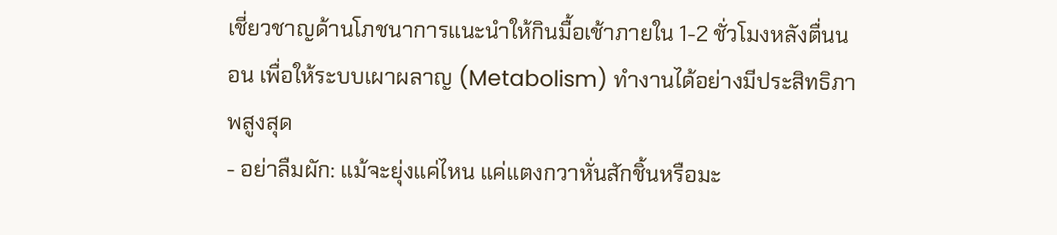เชี่ยวชาญด้านโภชนาการแนะนำให้กินมื้อเช้าภายใน 1-2 ชั่วโมงหลังตื่นนอน เพื่อให้ระบบเผาผลาญ (Metabolism) ทำงานได้อย่างมีประสิทธิภาพสูงสุด
- อย่าลืมผัก: แม้จะยุ่งแค่ไหน แค่แตงกวาหั่นสักชิ้นหรือมะ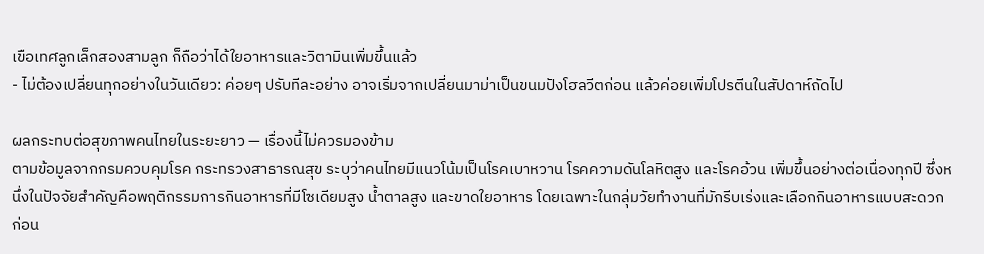เขือเทศลูกเล็กสองสามลูก ก็ถือว่าได้ใยอาหารและวิตามินเพิ่มขึ้นแล้ว
- ไม่ต้องเปลี่ยนทุกอย่างในวันเดียว: ค่อยๆ ปรับทีละอย่าง อาจเริ่มจากเปลี่ยนมาม่าเป็นขนมปังโฮลวีตก่อน แล้วค่อยเพิ่มโปรตีนในสัปดาห์ถัดไป

ผลกระทบต่อสุขภาพคนไทยในระยะยาว — เรื่องนี้ไม่ควรมองข้าม
ตามข้อมูลจากกรมควบคุมโรค กระทรวงสาธารณสุข ระบุว่าคนไทยมีแนวโน้มเป็นโรคเบาหวาน โรคความดันโลหิตสูง และโรคอ้วน เพิ่มขึ้นอย่างต่อเนื่องทุกปี ซึ่งหนึ่งในปัจจัยสำคัญคือพฤติกรรมการกินอาหารที่มีโซเดียมสูง น้ำตาลสูง และขาดใยอาหาร โดยเฉพาะในกลุ่มวัยทำงานที่มักรีบเร่งและเลือกกินอาหารแบบสะดวกก่อน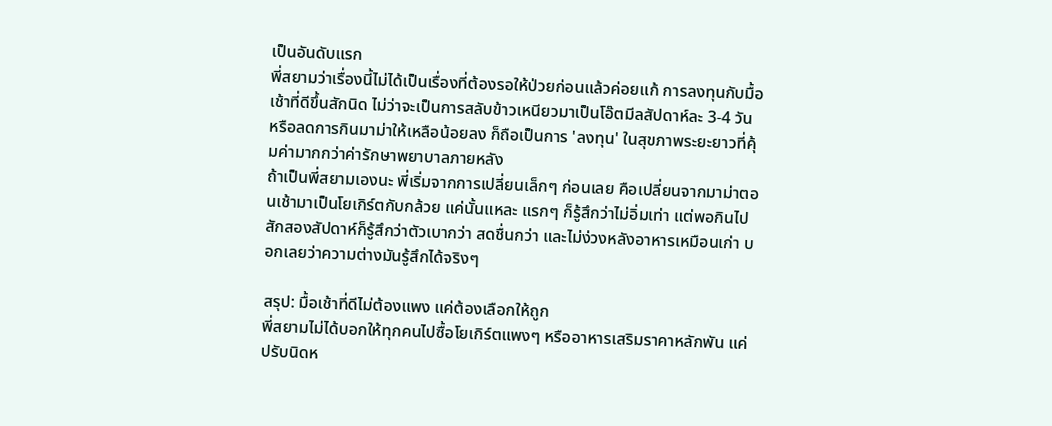เป็นอันดับแรก
พี่สยามว่าเรื่องนี้ไม่ได้เป็นเรื่องที่ต้องรอให้ป่วยก่อนแล้วค่อยแก้ การลงทุนกับมื้อเช้าที่ดีขึ้นสักนิด ไม่ว่าจะเป็นการสลับข้าวเหนียวมาเป็นโอ๊ตมีลสัปดาห์ละ 3-4 วัน หรือลดการกินมาม่าให้เหลือน้อยลง ก็ถือเป็นการ 'ลงทุน' ในสุขภาพระยะยาวที่คุ้มค่ามากกว่าค่ารักษาพยาบาลภายหลัง
ถ้าเป็นพี่สยามเองนะ พี่เริ่มจากการเปลี่ยนเล็กๆ ก่อนเลย คือเปลี่ยนจากมาม่าตอนเช้ามาเป็นโยเกิร์ตกับกล้วย แค่นั้นแหละ แรกๆ ก็รู้สึกว่าไม่อิ่มเท่า แต่พอกินไปสักสองสัปดาห์ก็รู้สึกว่าตัวเบากว่า สดชื่นกว่า และไม่ง่วงหลังอาหารเหมือนเก่า บอกเลยว่าความต่างมันรู้สึกได้จริงๆ

สรุป: มื้อเช้าที่ดีไม่ต้องแพง แค่ต้องเลือกให้ถูก
พี่สยามไม่ได้บอกให้ทุกคนไปซื้อโยเกิร์ตแพงๆ หรืออาหารเสริมราคาหลักพัน แค่ปรับนิดห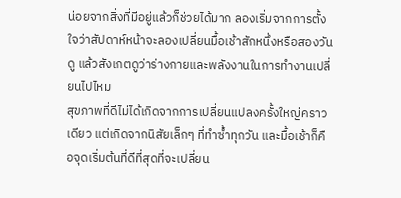น่อยจากสิ่งที่มีอยู่แล้วก็ช่วยได้มาก ลองเริ่มจากการตั้งใจว่าสัปดาห์หน้าจะลองเปลี่ยนมื้อเช้าสักหนึ่งหรือสองวันดู แล้วสังเกตดูว่าร่างกายและพลังงานในการทำงานเปลี่ยนไปไหม
สุขภาพที่ดีไม่ได้เกิดจากการเปลี่ยนแปลงครั้งใหญ่คราวเดียว แต่เกิดจากนิสัยเล็กๆ ที่ทำซ้ำทุกวัน และมื้อเช้าก็คือจุดเริ่มต้นที่ดีที่สุดที่จะเปลี่ยน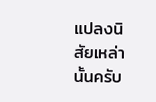แปลงนิสัยเหล่านั้นครับ